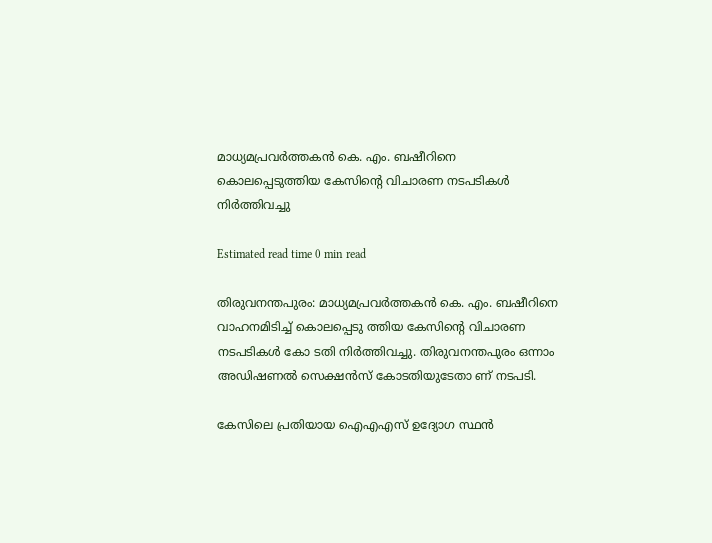മാധ്യമപ്രവർത്തകൻ കെ. എം. ബഷീറിനെ കൊലപ്പെടുത്തിയ കേസിൻ്റെ വിചാരണ നടപടികൾ നിർത്തിവച്ചു

Estimated read time 0 min read

തിരുവനന്തപുരം: മാധ്യമപ്രവർത്തകൻ കെ. എം. ബഷീറിനെ വാഹനമിടിച്ച് കൊലപ്പെടു ത്തിയ കേസിൻ്റെ വിചാരണ നടപടികൾ കോ ടതി നിർത്തിവച്ചു. തിരുവനന്തപുരം ഒന്നാം അഡിഷണൽ സെക്ഷൻസ് കോടതിയുടേതാ ണ് നടപടി.

കേസിലെ പ്രതിയായ ഐഎഎസ് ഉദ്യോഗ സ്ഥൻ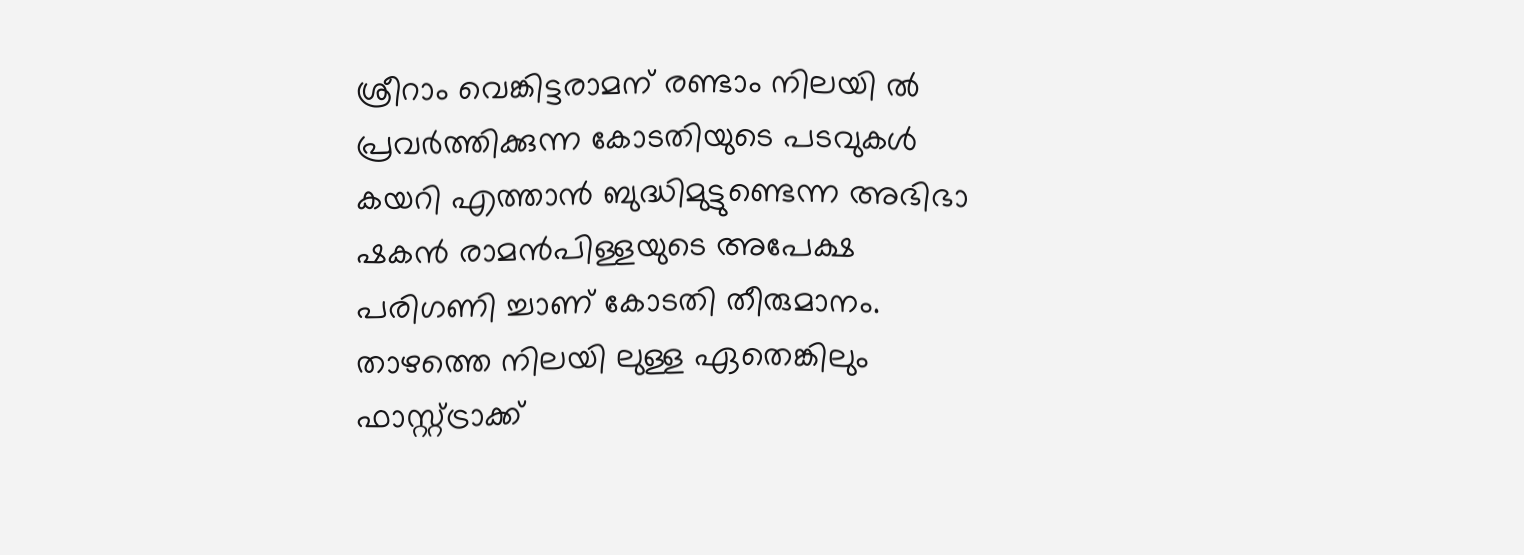ശ്രീറാം വെങ്കിട്ടരാമന് രണ്ടാം നിലയി ൽ പ്രവർത്തിക്കുന്ന കോടതിയുടെ പടവുകൾ കയറി എത്താൻ ബുദ്ധിമുട്ടുണ്ടെന്ന അഭിഭാ ഷകൻ രാമൻപിള്ളയുടെ അപേക്ഷ പരിഗണി ച്ചാണ് കോടതി തീരുമാനം. താഴത്തെ നിലയി ലുള്ള ഏതെങ്കിലും ഫാസ്റ്റ്‌ട്രാക്ക്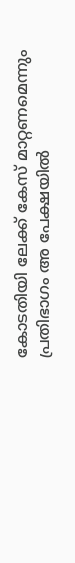കോടതിയി ലേക്ക് കേസ് മാറ്റണമെന്നും പ്രതിഭാഗം അ പേക്ഷയിൽ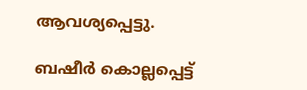ആവശ്യപ്പെട്ടു.

ബഷീർ കൊല്ലപ്പെട്ട്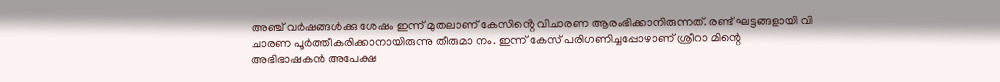അഞ്ച് വർഷങ്ങൾക്കു ശേഷം ഇന്ന് മുതലാണ് കേസിൻ്റെ വിചാരണ ആരംഭിക്കാനിരുന്നത്. രണ്ട് ഘട്ടങ്ങളായി വി ചാരണ പൂർത്തീകരിക്കാനായിരുന്നു തീരുമാ നം. ഇന്ന് കേസ് പരിഗണിച്ചപ്പോഴാണ് ശ്രീറാ മിന്റെ അഭിഭാഷകൻ അപേക്ഷ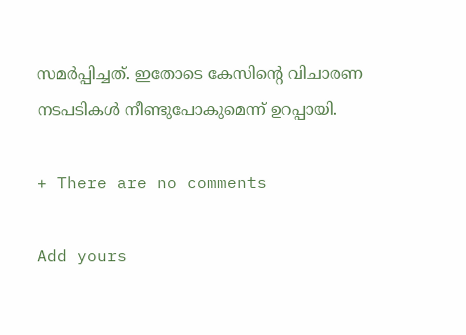സമർപ്പിച്ചത്. ഇതോടെ കേസിൻ്റെ വിചാരണ നടപടികൾ നീണ്ടുപോകുമെന്ന് ഉറപ്പായി.

+ There are no comments

Add yours